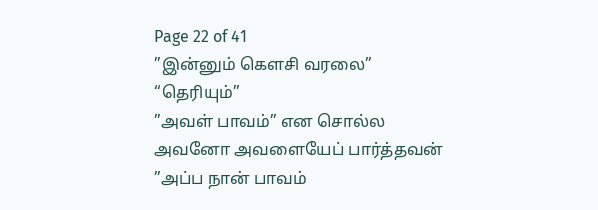Page 22 of 41
”இன்னும் கௌசி வரலை”
“தெரியும்”
”அவள் பாவம்” என சொல்ல அவனோ அவளையேப் பார்த்தவன்
”அப்ப நான் பாவம்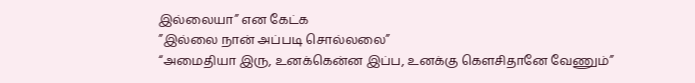இல்லையா” என கேட்க
”இல்லை நான் அப்படி சொல்லலை”
“அமைதியா இரு, உனக்கென்ன இப்ப, உனக்கு கௌசிதானே வேணும்”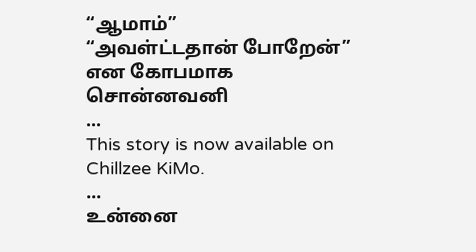“ஆமாம்”
“அவள்ட்டதான் போறேன்” என கோபமாக சொன்னவனி
...
This story is now available on Chillzee KiMo.
...
உன்னை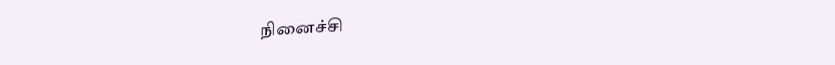நினைச்சி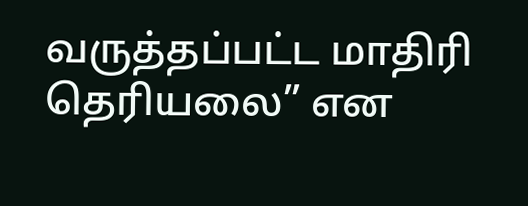வருத்தப்பட்ட மாதிரி தெரியலை” என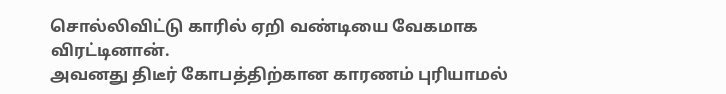சொல்லிவிட்டு காரில் ஏறி வண்டியை வேகமாக விரட்டினான்.
அவனது திடீர் கோபத்திற்கான காரணம் புரியாமல்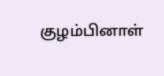குழம்பினாள்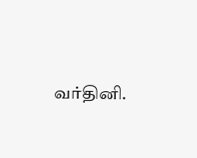வர்தினி.